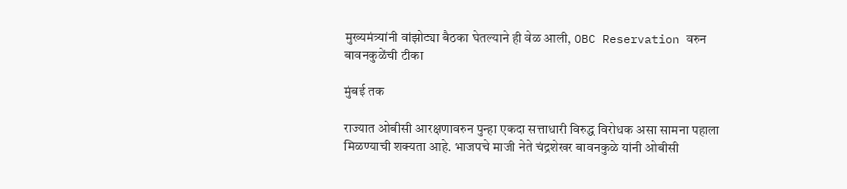मुख्यमंत्र्यांनी वांझोट्या बैठका घेतल्याने ही वेळ आली, OBC Reservation वरुन बावनकुळेंची टीका

मुंबई तक

राज्यात ओबीसी आरक्षणावरुन पुन्हा एकदा सत्ताधारी विरुद्ध विरोधक असा सामना पहाला मिळण्याची शक्यता आहे. भाजपचे माजी नेते चंद्रशेखर बावनकुळे यांनी ओबीसी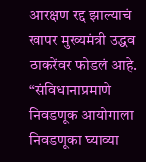आरक्षण रद्द झाल्याचं खापर मुख्यमंत्री उद्धव ठाकरेंवर फोडलं आहे. “संविधानाप्रमाणे निवडणूक आयोगाला निवडणूका घ्याव्या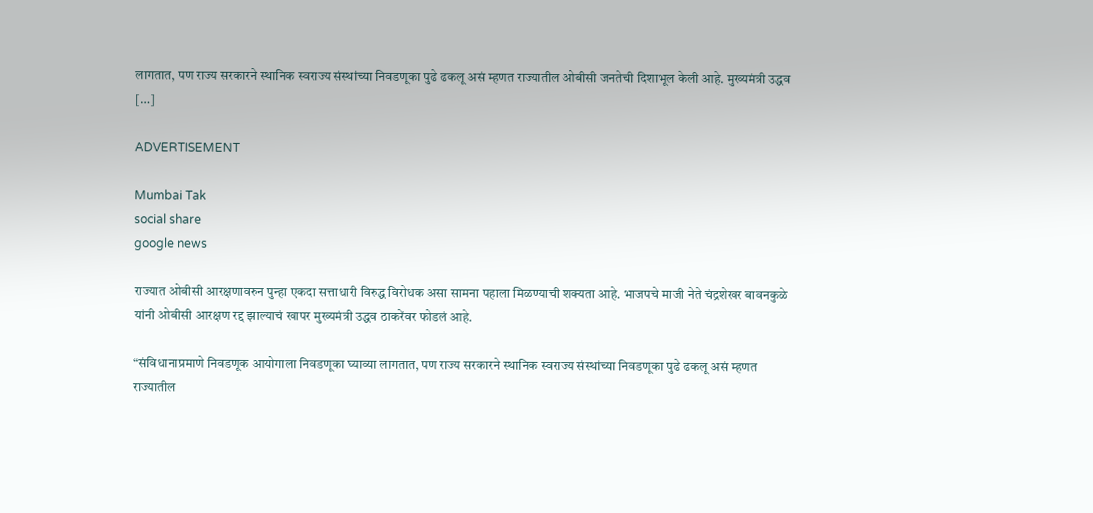लागतात, पण राज्य सरकारने स्थानिक स्वराज्य संस्थांच्या निवडणूका पुढे ढकलू असं म्हणत राज्यातील ओबीसी जनतेची दिशाभूल केली आहे. मुख्यमंत्री उद्धव […]

ADVERTISEMENT

Mumbai Tak
social share
google news

राज्यात ओबीसी आरक्षणावरुन पुन्हा एकदा सत्ताधारी विरुद्ध विरोधक असा सामना पहाला मिळण्याची शक्यता आहे. भाजपचे माजी नेते चंद्रशेखर बावनकुळे यांनी ओबीसी आरक्षण रद्द झाल्याचं खापर मुख्यमंत्री उद्धव ठाकरेंवर फोडलं आहे.

“संविधानाप्रमाणे निवडणूक आयोगाला निवडणूका घ्याव्या लागतात, पण राज्य सरकारने स्थानिक स्वराज्य संस्थांच्या निवडणूका पुढे ढकलू असं म्हणत राज्यातील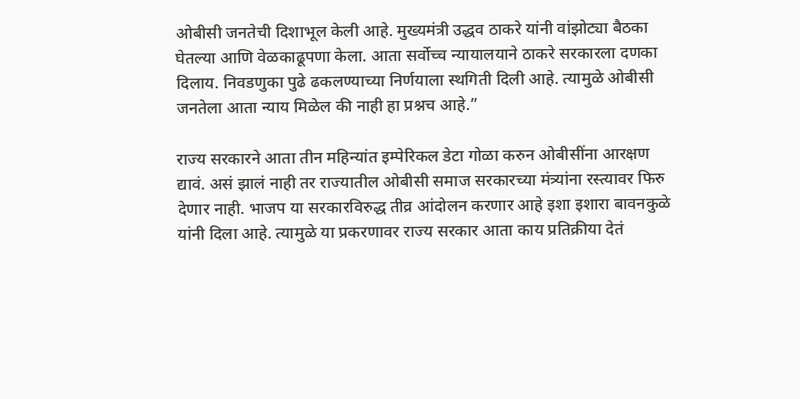ओबीसी जनतेची दिशाभूल केली आहे. मुख्यमंत्री उद्धव ठाकरे यांनी वांझोट्या बैठका घेतल्या आणि वेळकाढूपणा केला. आता सर्वोच्च न्यायालयाने ठाकरे सरकारला दणका दिलाय. निवडणुका पुढे ढकलण्याच्या निर्णयाला स्थगिती दिली आहे. त्यामुळे ओबीसी जनतेला आता न्याय मिळेल की नाही हा प्रश्नच आहे.”

राज्य सरकारने आता तीन महिन्यांत इम्पेरिकल डेटा गोळा करुन ओबीसींना आरक्षण द्यावं. असं झालं नाही तर राज्यातील ओबीसी समाज सरकारच्या मंत्र्यांना रस्त्यावर फिरु देणार नाही. भाजप या सरकारविरुद्ध तीव्र आंदोलन करणार आहे इशा इशारा बावनकुळे यांनी दिला आहे. त्यामुळे या प्रकरणावर राज्य सरकार आता काय प्रतिक्रीया देतं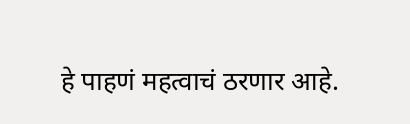हे पाहणं महत्वाचं ठरणार आहे.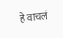हे वाचलं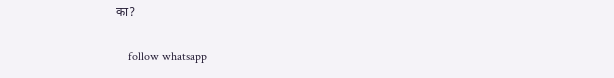का?

    follow whatsapp